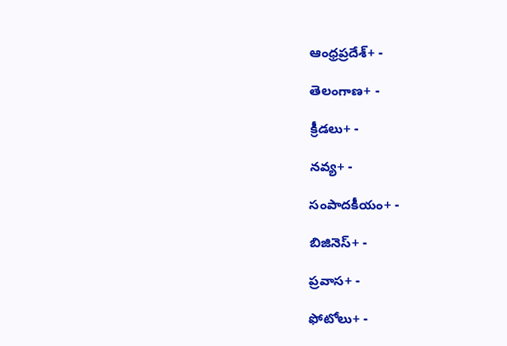ఆంధ్రప్రదేశ్+ -

తెలంగాణ+ -

క్రీడలు+ -

నవ్య+ -

సంపాదకీయం+ -

బిజినెస్+ -

ప్రవాస+ -

ఫోటోలు+ -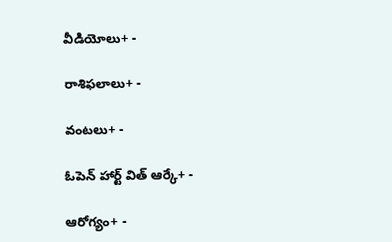వీడియోలు+ -

రాశిఫలాలు+ -

వంటలు+ -

ఓపెన్ హార్ట్ విత్ ఆర్కే+ -

ఆరోగ్యం+ -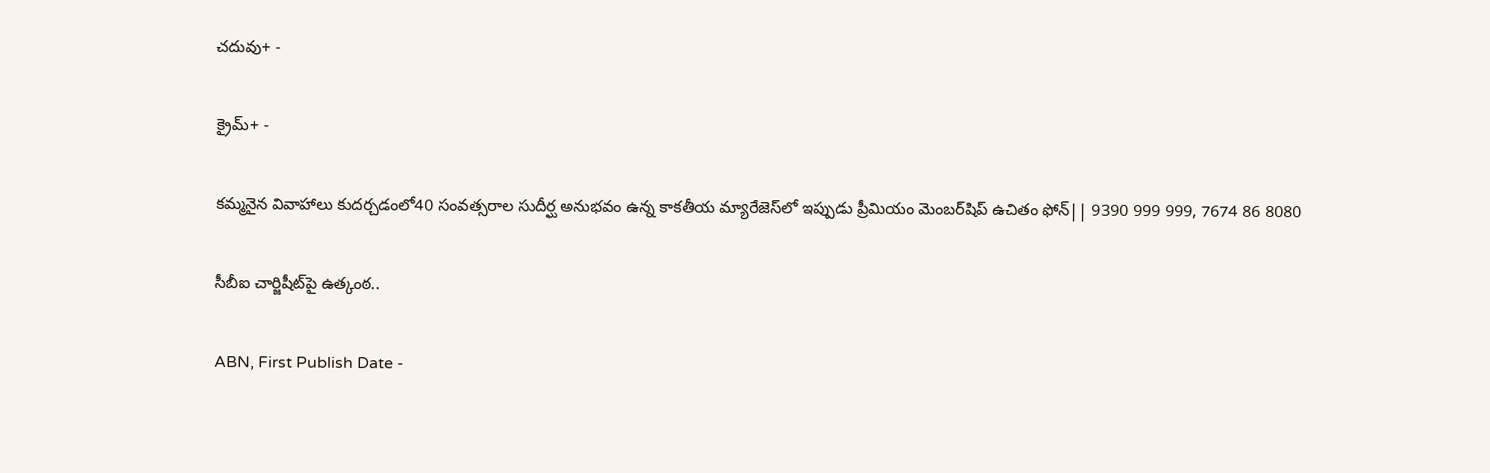చదువు+ -

క్రైమ్+ -

కమ్మనైన వివాహాలు కుదర్చడంలో40 సంవత్సరాల సుదీర్ఘ అనుభవం ఉన్న కాకతీయ మ్యారేజెస్‌లో ఇప్పుడు ప్రీమియం మెంబర్‌షిప్‌ ఉచితం ఫోన్|| 9390 999 999, 7674 86 8080

సీబీఐ చార్జిషీట్‌పై ఉత్కంఠ..

ABN, First Publish Date -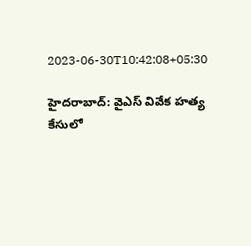2023-06-30T10:42:08+05:30

హైదరాబాద్: వైఎస్ వివేక హత్య కేసులో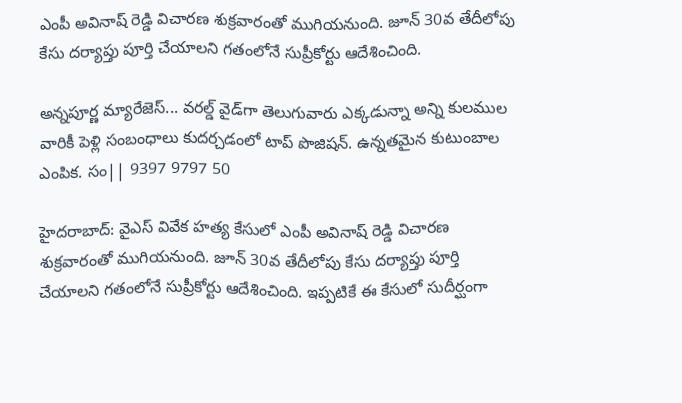ఎంపీ అవినాష్ రెడ్డి విచారణ శుక్రవారంతో ముగియనుంది. జూన్ 30వ తేదీలోపు కేసు దర్యాప్తు పూర్తి చేయాలని గతంలోనే సుప్రీకోర్టు ఆదేశించింది.

అన్నపూర్ణ మ్యారేజెస్... వరల్డ్ వైడ్‌గా తెలుగువారు ఎక్కడున్నా అన్ని కులముల వారికీ పెళ్లి సంబంధాలు కుదర్చడంలో టాప్ పొజిషన్. ఉన్నతమైన కుటుంబాల ఎంపిక. సం|| 9397 9797 50

హైదరాబాద్: వైఎస్ వివేక హత్య కేసులో ఎంపీ అవినాష్ రెడ్డి విచారణ శుక్రవారంతో ముగియనుంది. జూన్ 30వ తేదీలోపు కేసు దర్యాప్తు పూర్తి చేయాలని గతంలోనే సుప్రీకోర్టు ఆదేశించింది. ఇప్పటికే ఈ కేసులో సుదీర్ఘంగా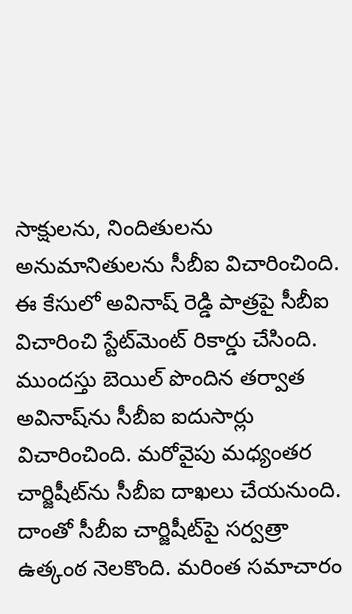సాక్షులను, నిందితులను అనుమానితులను సీబీఐ విచారించింది. ఈ కేసులో అవినాష్ రెడ్డి పాత్రపై సీబీఐ విచారించి స్టేట్‌మెంట్ రికార్డు చేసింది. ముందస్తు బెయిల్ పొందిన తర్వాత అవినాష్‌ను సీబీఐ ఐదుసార్లు విచారించింది. మరోవైపు మధ్యంతర చార్జిషీట్‌ను సీబీఐ దాఖలు చేయనుంది. దాంతో సీబీఐ చార్జిషీట్‌పై సర్వత్రా ఉత్కంఠ నెలకొంది. మరింత సమాచారం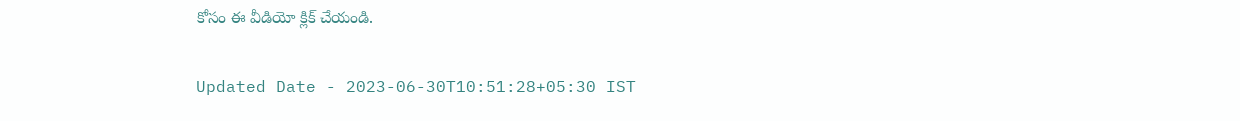కోసం ఈ వీడియో క్లిక్ చేయండి.

Updated Date - 2023-06-30T10:51:28+05:30 IST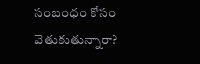సంబంధం కోసం వెతుకుతున్నారా?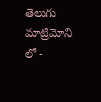తెలుగు మాట్రిమోని లో -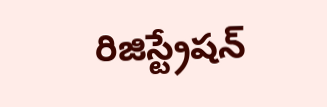రిజిస్ట్రేషన్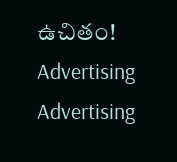ఉచితం!
Advertising
Advertising